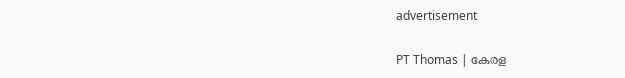advertisement

PT Thomas | കേരള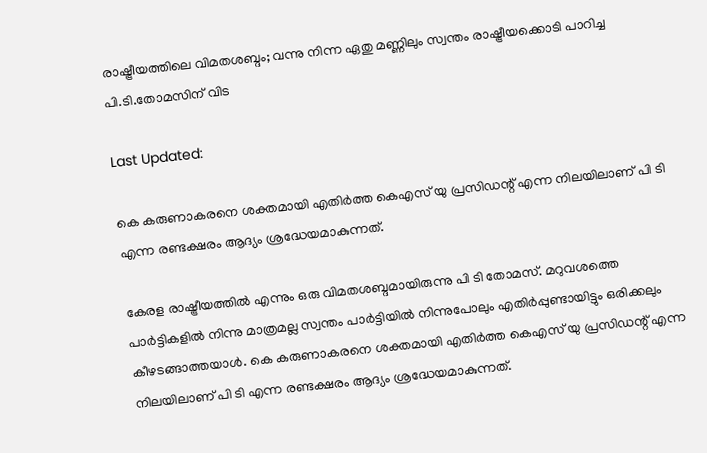രാഷ്ട്രീയത്തിലെ വിമതശബ്ദം; വന്നു നിന്ന ഏതു മണ്ണിലും സ്വന്തം രാഷ്ട്രീയക്കൊടി പാറിച്ച പി.ടി.തോമസിന് വിട

Last Updated:

കെ കരുണാകരനെ ശക്തമായി എതിര്‍ത്ത കെഎസ് യു പ്രസിഡന്റ് എന്ന നിലയിലാണ് പി ടി എന്ന രണ്ടക്ഷരം ആദ്യം ശ്രദ്ധേയമാകുന്നത്.

കേരള രാഷ്ട്രീയത്തില്‍ എന്നും ഒരു വിമതശബ്ദമായിരുന്നു പി ടി തോമസ്. മറുവശത്തെ പാര്‍ട്ടികളില്‍ നിന്നു മാത്രമല്ല സ്വന്തം പാര്‍ട്ടിയില്‍ നിന്നുപോലും എതിര്‍പ്പുണ്ടായിട്ടും ഒരിക്കലും കീഴടങ്ങാത്തയാള്‍. കെ കരുണാകരനെ ശക്തമായി എതിര്‍ത്ത കെഎസ് യു പ്രസിഡന്റ് എന്ന നിലയിലാണ് പി ടി എന്ന രണ്ടക്ഷരം ആദ്യം ശ്രദ്ധേയമാകുന്നത്.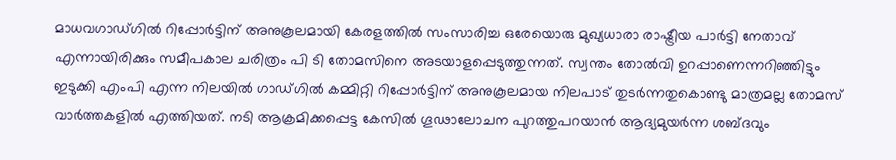മാധവഗാഡ്ഗില്‍ റിപ്പോര്‍ട്ടിന് അനുകൂലമായി കേരളത്തില്‍ സംസാരിച്ച ഒരേയൊരു മുഖ്യധാരാ രാഷ്ട്രീയ പാര്‍ട്ടി നേതാവ് എന്നായിരിക്കും സമീപകാല ചരിത്രം പി ടി തോമസിനെ അടയാളപ്പെടുത്തുന്നത്. സ്വന്തം തോല്‍വി ഉറപ്പാണെന്നറിഞ്ഞിട്ടും ഇടുക്കി എംപി എന്ന നിലയില്‍ ഗാഡ്ഗില്‍ കമ്മിറ്റി റിപ്പോര്‍ട്ടിന് അനുകൂലമായ നിലപാട് തുടര്‍ന്നതുകൊണ്ടു മാത്രമല്ല തോമസ് വാര്‍ത്തകളില്‍ എത്തിയത്. നടി ആക്രമിക്കപ്പെട്ട കേസില്‍ ഗൂഢാലോചന പുറത്തുപറയാന്‍ ആദ്യമുയര്‍ന്ന ശബ്ദവും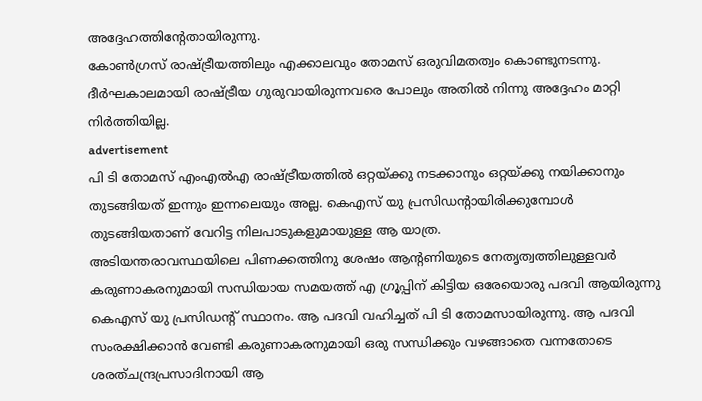അദ്ദേഹത്തിന്റേതായിരുന്നു.
കോണ്‍ഗ്രസ് രാഷ്ട്രീയത്തിലും എക്കാലവും തോമസ് ഒരുവിമതത്വം കൊണ്ടുനടന്നു. ദീര്‍ഘകാലമായി രാഷ്ട്രീയ ഗുരുവായിരുന്നവരെ പോലും അതില്‍ നിന്നു അദ്ദേഹം മാറ്റി നിര്‍ത്തിയില്ല.
advertisement
പി ടി തോമസ് എംഎല്‍എ രാഷ്ട്രീയത്തില്‍ ഒറ്റയ്ക്കു നടക്കാനും ഒറ്റയ്ക്കു നയിക്കാനും തുടങ്ങിയത് ഇന്നും ഇന്നലെയും അല്ല. കെഎസ് യു പ്രസിഡന്റായിരിക്കുമ്പോള്‍ തുടങ്ങിയതാണ് വേറിട്ട നിലപാടുകളുമായുള്ള ആ യാത്ര.
അടിയന്തരാവസ്ഥയിലെ പിണക്കത്തിനു ശേഷം ആന്റണിയുടെ നേതൃത്വത്തിലുള്ളവര്‍ കരുണാകരനുമായി സന്ധിയായ സമയത്ത് എ ഗ്രൂപ്പിന് കിട്ടിയ ഒരേയൊരു പദവി ആയിരുന്നു കെഎസ് യു പ്രസിഡന്റ് സ്ഥാനം. ആ പദവി വഹിച്ചത് പി ടി തോമസായിരുന്നു. ആ പദവി സംരക്ഷിക്കാന്‍ വേണ്ടി കരുണാകരനുമായി ഒരു സന്ധിക്കും വഴങ്ങാതെ വന്നതോടെ ശരത്ചന്ദ്രപ്രസാദിനായി ആ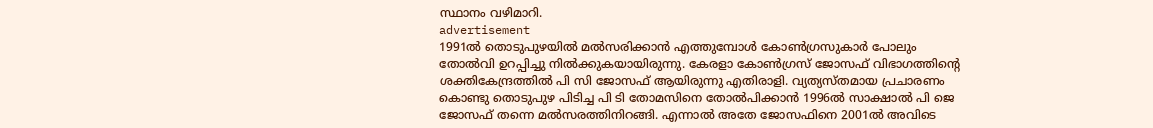സ്ഥാനം വഴിമാറി.
advertisement
1991ല്‍ തൊടുപുഴയില്‍ മല്‍സരിക്കാന്‍ എത്തുമ്പോള്‍ കോണ്‍ഗ്രസുകാര്‍ പോലും തോല്‍വി ഉറപ്പിച്ചു നില്‍ക്കുകയായിരുന്നു. കേരളാ കോണ്‍ഗ്രസ് ജോസഫ് വിഭാഗത്തിന്റെ ശക്തികേന്ദ്രത്തില്‍ പി സി ജോസഫ് ആയിരുന്നു എതിരാളി. വ്യത്യസ്തമായ പ്രചാരണം കൊണ്ടു തൊടുപുഴ പിടിച്ച പി ടി തോമസിനെ തോല്‍പിക്കാന്‍ 1996ല്‍ സാക്ഷാല്‍ പി ജെ ജോസഫ് തന്നെ മല്‍സരത്തിനിറങ്ങി. എന്നാല്‍ അതേ ജോസഫിനെ 2001ല്‍ അവിടെ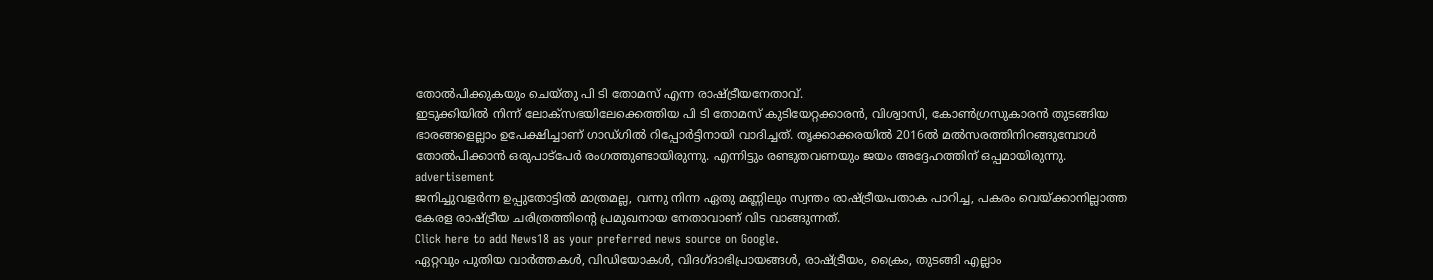തോല്‍പിക്കുകയും ചെയ്തു പി ടി തോമസ് എന്ന രാഷ്ട്രീയനേതാവ്.
ഇടുക്കിയില്‍ നിന്ന് ലോക്സഭയിലേക്കെത്തിയ പി ടി തോമസ് കുടിയേറ്റക്കാരന്‍, വിശ്വാസി, കോണ്‍ഗ്രസുകാരന്‍ തുടങ്ങിയ ഭാരങ്ങളെല്ലാം ഉപേക്ഷിച്ചാണ് ഗാഡ്ഗില്‍ റിപ്പോര്‍ട്ടിനായി വാദിച്ചത്. തൃക്കാക്കരയില്‍ 2016ല്‍ മല്‍സരത്തിനിറങ്ങുമ്പോള്‍ തോല്‍പിക്കാന്‍ ഒരുപാട്പേര്‍ രംഗത്തുണ്ടായിരുന്നു. എന്നിട്ടും രണ്ടുതവണയും ജയം അദ്ദേഹത്തിന് ഒപ്പമായിരുന്നു.
advertisement
ജനിച്ചുവളര്‍ന്ന ഉപ്പുതോട്ടില്‍ മാത്രമല്ല, വന്നു നിന്ന ഏതു മണ്ണിലും സ്വന്തം രാഷ്ട്രീയപതാക പാറിച്ച, പകരം വെയ്ക്കാനില്ലാത്ത കേരള രാഷ്ട്രീയ ചരിത്രത്തിന്റെ പ്രമുഖനായ നേതാവാണ് വിട വാങ്ങുന്നത്.
Click here to add News18 as your preferred news source on Google.
ഏറ്റവും പുതിയ വാർത്തകൾ, വിഡിയോകൾ, വിദഗ്ദാഭിപ്രായങ്ങൾ, രാഷ്ട്രീയം, ക്രൈം, തുടങ്ങി എല്ലാം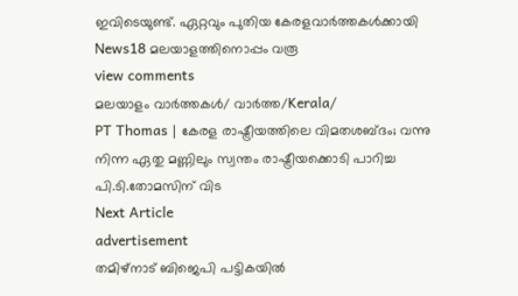ഇവിടെയുണ്ട്. ഏറ്റവും പുതിയ കേരളവാർത്തകൾക്കായി News18 മലയാളത്തിനൊപ്പം വരൂ
view comments
മലയാളം വാർത്തകൾ/ വാർത്ത/Kerala/
PT Thomas | കേരള രാഷ്ട്രീയത്തിലെ വിമതശബ്ദം; വന്നു നിന്ന ഏതു മണ്ണിലും സ്വന്തം രാഷ്ട്രീയക്കൊടി പാറിച്ച പി.ടി.തോമസിന് വിട
Next Article
advertisement
തമിഴ്‌നാട് ബിജെപി പട്ടികയിൽ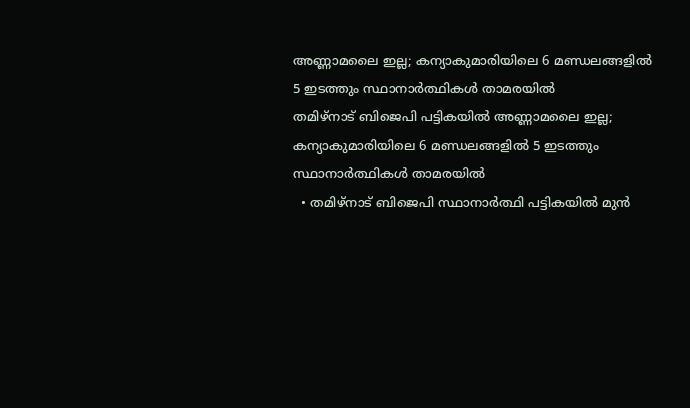അണ്ണാമലൈ ഇല്ല; കന്യാകുമാരിയിലെ 6 മണ്ഡലങ്ങളിൽ 5 ഇടത്തും സ്ഥാനാർത്ഥികൾ താമരയിൽ
തമിഴ്‌നാട് ബിജെപി പട്ടികയിൽ അണ്ണാമലൈ ഇല്ല; കന്യാകുമാരിയിലെ 6 മണ്ഡലങ്ങളിൽ 5 ഇടത്തും സ്ഥാനാർത്ഥികൾ താമരയിൽ
  • തമിഴ്‌നാട് ബിജെപി സ്ഥാനാർത്ഥി പട്ടികയിൽ മുൻ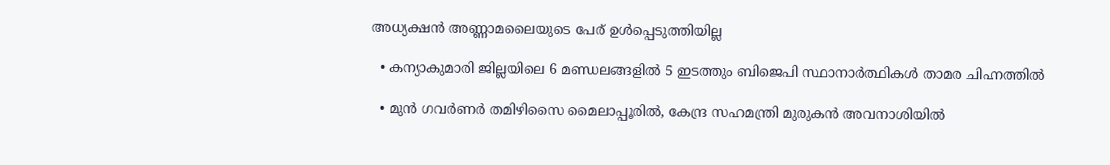അധ്യക്ഷൻ അണ്ണാമലൈയുടെ പേര് ഉൾപ്പെടുത്തിയില്ല

  • കന്യാകുമാരി ജില്ലയിലെ 6 മണ്ഡലങ്ങളിൽ 5 ഇടത്തും ബിജെപി സ്ഥാനാർത്ഥികൾ താമര ചിഹ്നത്തിൽ

  • മുൻ ഗവർണർ തമിഴിസൈ മൈലാപ്പൂരിൽ, കേന്ദ്ര സഹമന്ത്രി മുരുകൻ അവനാശിയിൽ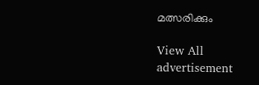മത്സരിക്കും

View All
advertisement